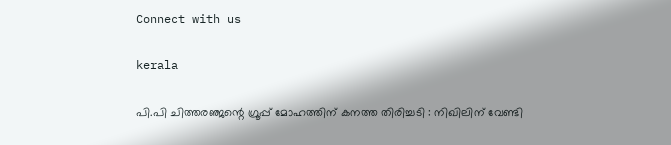Connect with us

kerala

പി.പി ചിത്തരഞ്ജന്റെ ഗ്രൂപ്പ് മോഹത്തിന് കനത്ത തിരിച്ചടി : നിഖിലിന് വേണ്ടി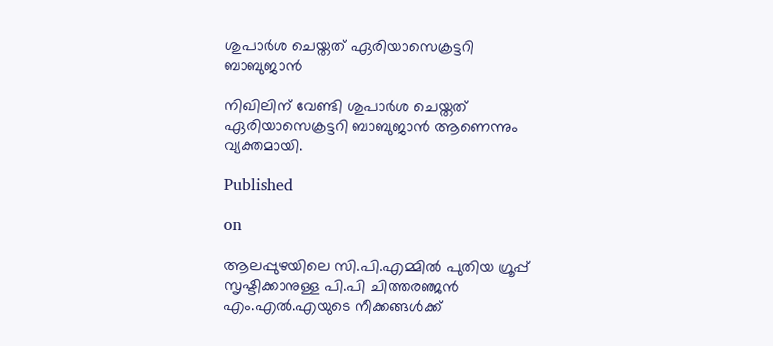ശുപാര്‍ശ ചെയ്തത് ഏരിയാസെക്രട്ടറി ബാബുജാന്‍

നിഖിലിന് വേണ്ടി ശുപാര്‍ശ ചെയ്തത് ഏരിയാസെക്രട്ടറി ബാബുജാന്‍ ആണെന്നും വ്യക്തമായി.

Published

on

ആലപ്പുഴയിലെ സി.പി.എമ്മില്‍ പുതിയ ഗ്രൂപ്പ് സൃഷ്ടിക്കാനുള്ള പി.പി ചിത്തരഞ്ജന്‍ എം.എല്‍.എയുടെ നീക്കങ്ങള്‍ക്ക്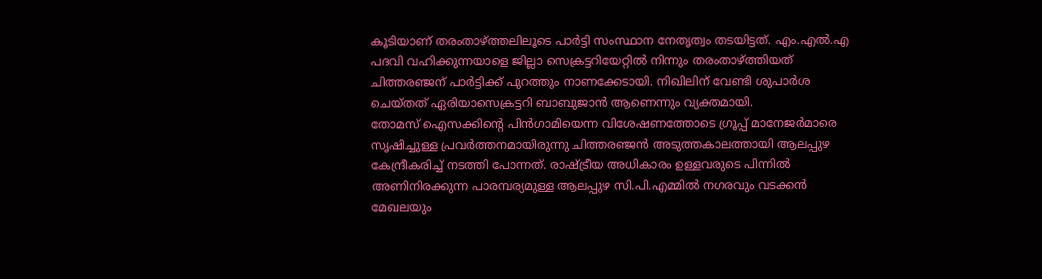കൂടിയാണ് തരംതാഴ്ത്തലിലൂടെ പാര്‍ട്ടി സംസ്ഥാന നേതൃത്വം തടയിട്ടത്. എം.എല്‍.എ പദവി വഹിക്കുന്നയാളെ ജില്ലാ സെക്രട്ടറിയേറ്റില്‍ നിന്നും തരംതാഴ്ത്തിയത് ചിത്തരഞ്ജന് പാര്‍ട്ടിക്ക് പുറത്തും നാണക്കേടായി. നിഖിലിന് വേണ്ടി ശുപാര്‍ശ ചെയ്തത് ഏരിയാസെക്രട്ടറി ബാബുജാന്‍ ആണെന്നും വ്യക്തമായി.
തോമസ് ഐസക്കിന്റെ പിന്‍ഗാമിയെന്ന വിശേഷണത്തോടെ ഗ്രൂപ്പ് മാനേജര്‍മാരെ സൃഷിച്ചുള്ള പ്രവര്‍ത്തനമായിരുന്നു ചിത്തരഞ്ജന്‍ അടുത്തകാലത്തായി ആലപ്പുഴ കേന്ദ്രീകരിച്ച് നടത്തി പോന്നത്. രാഷ്ട്രീയ അധികാരം ഉള്ളവരുടെ പിന്നില്‍ അണിനിരക്കുന്ന പാരമ്പര്യമുള്ള ആലപ്പുഴ സി.പി.എമ്മില്‍ നഗരവും വടക്കന്‍ മേഖലയും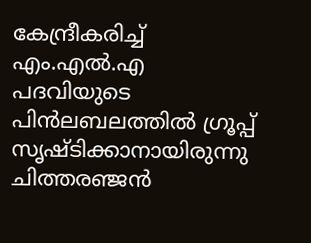കേന്ദ്രീകരിച്ച് എം.എല്‍.എ പദവിയുടെ പിന്‍ലബലത്തില്‍ ഗ്രൂപ്പ് സൃഷ്ടിക്കാനായിരുന്നു ചിത്തരഞ്ജന്‍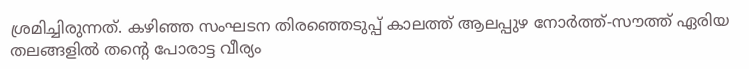ശ്രമിച്ചിരുന്നത്. കഴിഞ്ഞ സംഘടന തിരഞ്ഞെടുപ്പ് കാലത്ത് ആലപ്പുഴ നോര്‍ത്ത്-സൗത്ത് ഏരിയ തലങ്ങളില്‍ തന്റെ പോരാട്ട വീര്യം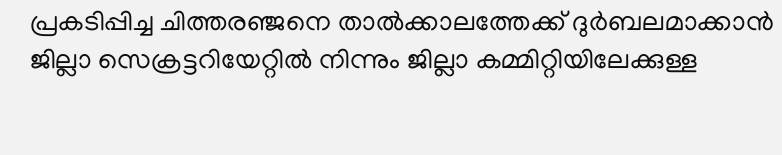പ്രകടിപ്പിച്ച ചിത്തരഞ്ജനെ താല്‍ക്കാലത്തേക്ക് ദുര്‍ബലമാക്കാന്‍ ജില്ലാ സെക്രട്ടറിയേറ്റില്‍ നിന്നും ജില്ലാ കമ്മിറ്റിയിലേക്കുള്ള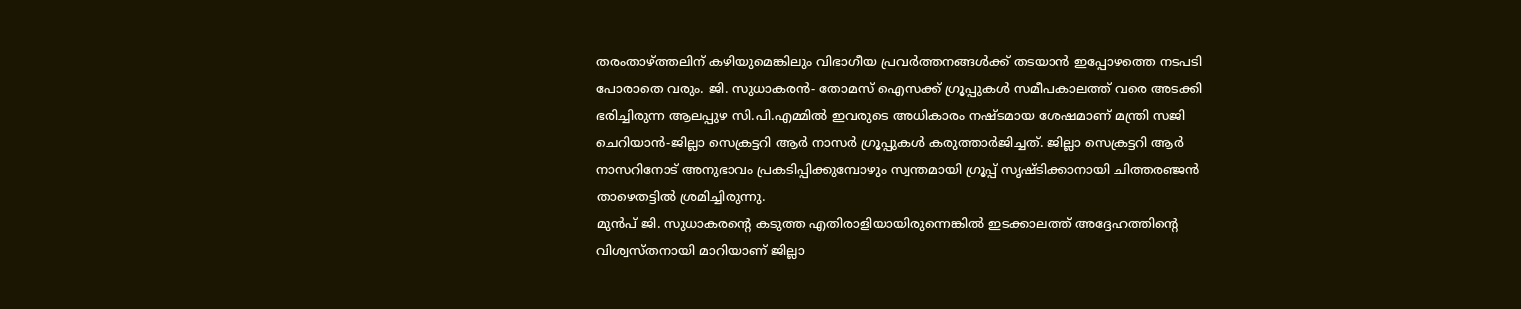തരംതാഴ്ത്തലിന് കഴിയുമെങ്കിലും വിഭാഗീയ പ്രവര്‍ത്തനങ്ങള്‍ക്ക് തടയാന്‍ ഇപ്പോഴത്തെ നടപടി പോരാതെ വരും. ജി. സുധാകരന്‍- തോമസ് ഐസക്ക് ഗ്രൂപ്പുകള്‍ സമീപകാലത്ത് വരെ അടക്കി ഭരിച്ചിരുന്ന ആലപ്പുഴ സി.പി.എമ്മില്‍ ഇവരുടെ അധികാരം നഷ്ടമായ ശേഷമാണ് മന്ത്രി സജി ചെറിയാന്‍-ജില്ലാ സെക്രട്ടറി ആര്‍ നാസര്‍ ഗ്രൂപ്പുകള്‍ കരുത്താര്‍ജിച്ചത്. ജില്ലാ സെക്രട്ടറി ആര്‍ നാസറിനോട് അനുഭാവം പ്രകടിപ്പിക്കുമ്പോഴും സ്വന്തമായി ഗ്രൂപ്പ് സൃഷ്ടിക്കാനായി ചിത്തരഞ്ജന്‍ താഴെതട്ടില്‍ ശ്രമിച്ചിരുന്നു.
മുന്‍പ് ജി. സുധാകരന്റെ കടുത്ത എതിരാളിയായിരുന്നെങ്കില്‍ ഇടക്കാലത്ത് അദ്ദേഹത്തിന്റെ വിശ്വസ്തനായി മാറിയാണ് ജില്ലാ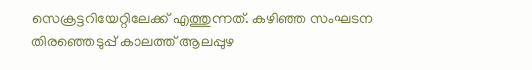സെക്രട്ടറിയേറ്റിലേക്ക് എത്തുന്നത്. കഴിഞ്ഞ സംഘടന തിരഞ്ഞെടുപ്പ് കാലത്ത് ആലപ്പുഴ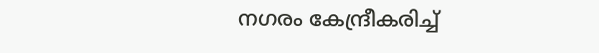നഗരം കേന്ദ്രീകരിച്ച്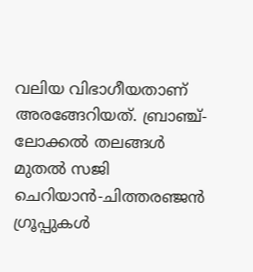വലിയ വിഭാഗീയതാണ് അരങ്ങേറിയത്. ബ്രാഞ്ച്-ലോക്കല്‍ തലങ്ങള്‍ മുതല്‍ സജി ചെറിയാന്‍-ചിത്തരഞ്ജന്‍ ഗ്രൂപ്പുകള്‍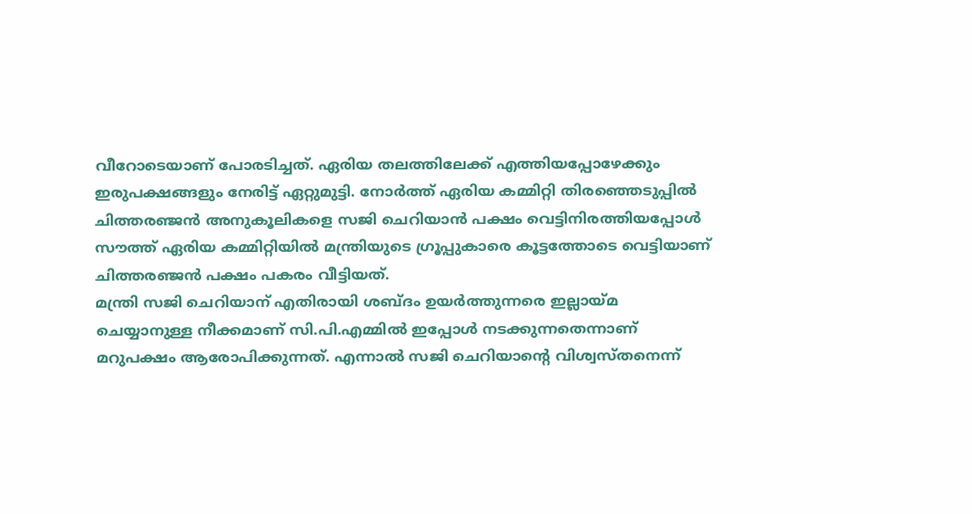വീറോടെയാണ് പോരടിച്ചത്. ഏരിയ തലത്തിലേക്ക് എത്തിയപ്പോഴേക്കും ഇരുപക്ഷങ്ങളും നേരിട്ട് ഏറ്റുമുട്ടി. നോര്‍ത്ത് ഏരിയ കമ്മിറ്റി തിരഞ്ഞെടുപ്പില്‍ ചിത്തരഞ്ജന്‍ അനുകൂലികളെ സജി ചെറിയാന്‍ പക്ഷം വെട്ടിനിരത്തിയപ്പോള്‍ സൗത്ത് ഏരിയ കമ്മിറ്റിയില്‍ മന്ത്രിയുടെ ഗ്രൂപ്പുകാരെ കൂട്ടത്തോടെ വെട്ടിയാണ് ചിത്തരഞ്ജന്‍ പക്ഷം പകരം വീട്ടിയത്.
മന്ത്രി സജി ചെറിയാന് എതിരായി ശബ്ദം ഉയര്‍ത്തുന്നരെ ഇല്ലായ്മ ചെയ്യാനുള്ള നീക്കമാണ് സി.പി.എമ്മില്‍ ഇപ്പോള്‍ നടക്കുന്നതെന്നാണ് മറുപക്ഷം ആരോപിക്കുന്നത്. എന്നാല്‍ സജി ചെറിയാന്റെ വിശ്വസ്തനെന്ന്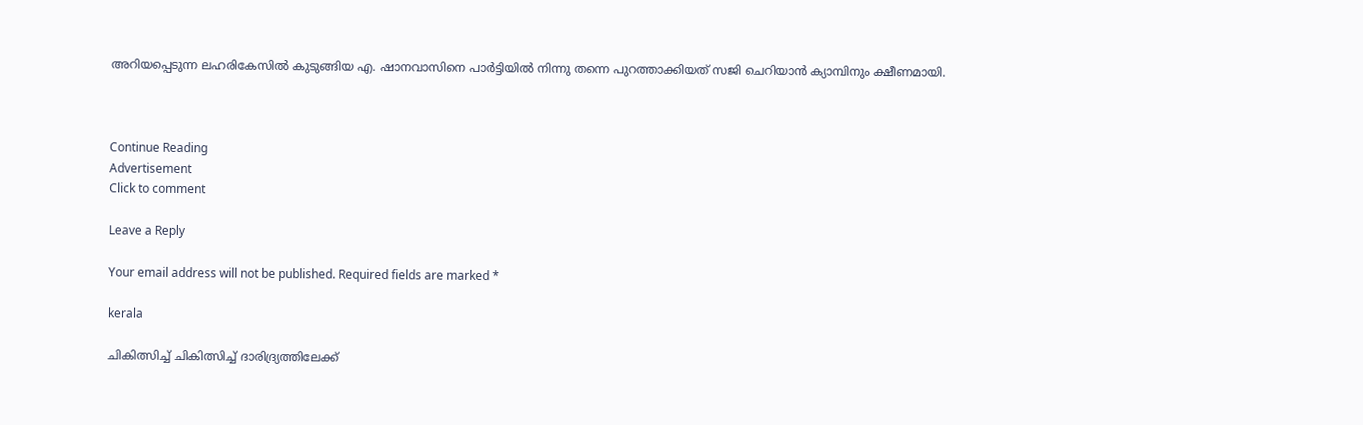അറിയപ്പെടുന്ന ലഹരികേസില്‍ കുടുങ്ങിയ എ. ഷാനവാസിനെ പാര്‍ട്ടിയില്‍ നിന്നു തന്നെ പുറത്താക്കിയത് സജി ചെറിയാന്‍ ക്യാമ്പിനും ക്ഷീണമായി.



Continue Reading
Advertisement
Click to comment

Leave a Reply

Your email address will not be published. Required fields are marked *

kerala

ചികിത്സിച്ച് ചികിത്സിച്ച് ദാരിദ്ര്യത്തിലേക്ക്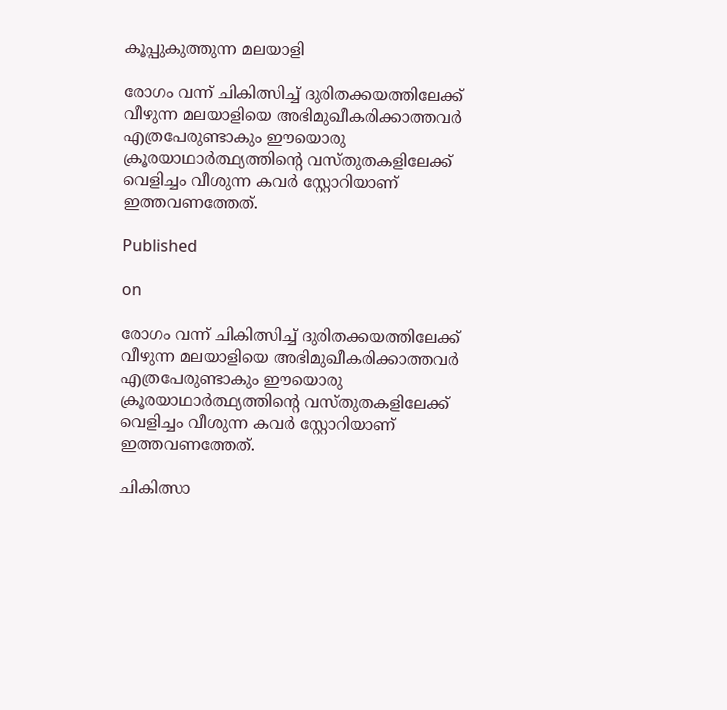കൂപ്പുകുത്തുന്ന മലയാളി

രോഗം വന്ന് ചികിത്സിച്ച് ദുരിതക്കയത്തിലേക്ക് വീഴുന്ന മലയാളിയെ അഭിമുഖീകരിക്കാത്തവര്‍ എത്രപേരുണ്ടാകും ഈയൊരു ക്രൂരയാഥാര്‍ത്ഥ്യത്തിന്റെ വസ്തുതകളിലേക്ക് വെളിച്ചം വീശുന്ന കവര്‍ സ്റ്റോറിയാണ് ഇത്തവണത്തേത്.

Published

on

രോഗം വന്ന് ചികിത്സിച്ച് ദുരിതക്കയത്തിലേക്ക് വീഴുന്ന മലയാളിയെ അഭിമുഖീകരിക്കാത്തവര്‍ എത്രപേരുണ്ടാകും ഈയൊരു ക്രൂരയാഥാര്‍ത്ഥ്യത്തിന്റെ വസ്തുതകളിലേക്ക് വെളിച്ചം വീശുന്ന കവര്‍ സ്റ്റോറിയാണ് ഇത്തവണത്തേത്.

ചികിത്സാ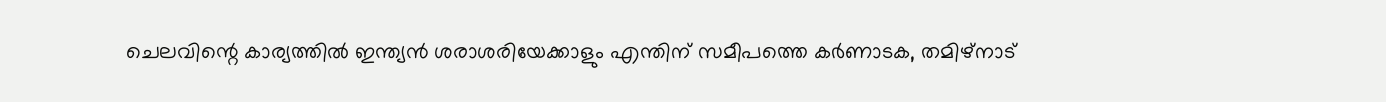ചെലവിന്റെ കാര്യത്തില്‍ ഇന്ത്യന്‍ ശരാശരിയേക്കാളും എന്തിന് സമീപത്തെ കര്‍ണാടക, തമിഴ്‌നാട്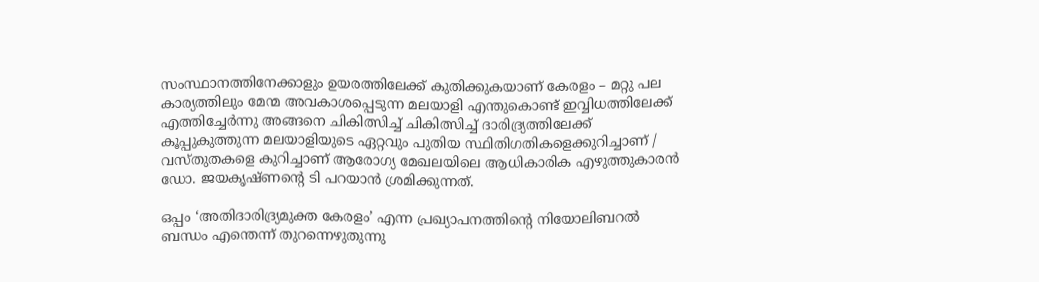സംസ്ഥാനത്തിനേക്കാളും ഉയരത്തിലേക്ക് കുതിക്കുകയാണ് കേരളം – മറ്റു പല കാര്യത്തിലും മേന്മ അവകാശപ്പെടുന്ന മലയാളി എന്തുകൊണ്ട് ഇവ്വിധത്തിലേക്ക് എത്തിച്ചേര്‍ന്നു അങ്ങനെ ചികിത്സിച്ച് ചികിത്സിച്ച് ദാരിദ്ര്യത്തിലേക്ക് കൂപ്പുകുത്തുന്ന മലയാളിയുടെ ഏറ്റവും പുതിയ സ്ഥിതിഗതികളെക്കുറിച്ചാണ് / വസ്തുതകളെ കുറിച്ചാണ് ആരോഗ്യ മേഖലയിലെ ആധികാരിക എഴുത്തുകാരന്‍ ഡോ. ജയകൃഷ്ണന്റെ ടി പറയാന്‍ ശ്രമിക്കുന്നത്.

ഒപ്പം ‘അതിദാരിദ്ര്യമുക്ത കേരളം’ എന്ന പ്രഖ്യാപനത്തിന്റെ നിയോലിബറല്‍ ബന്ധം എന്തെന്ന് തുറന്നെഴുതുന്നു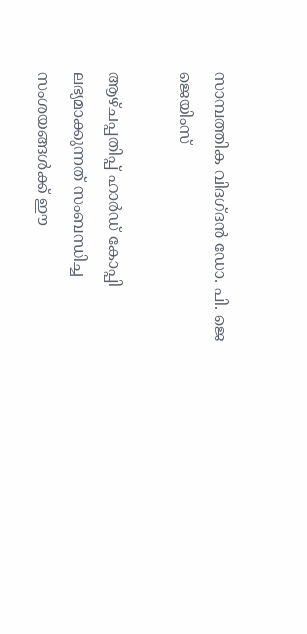സാമ്പത്തിക വിദഗ്ദന്‍ ഡോ. പി. ജെ ജെയിംസ്

ആഴ്ചപ്പതിപ്പ് ഹാര്‍ഡ് കോപ്പി ലഭ്യമാക്കുന്നത് സംബന്ധിച്ച സംശയങ്ങള്‍ക്ക് ഈ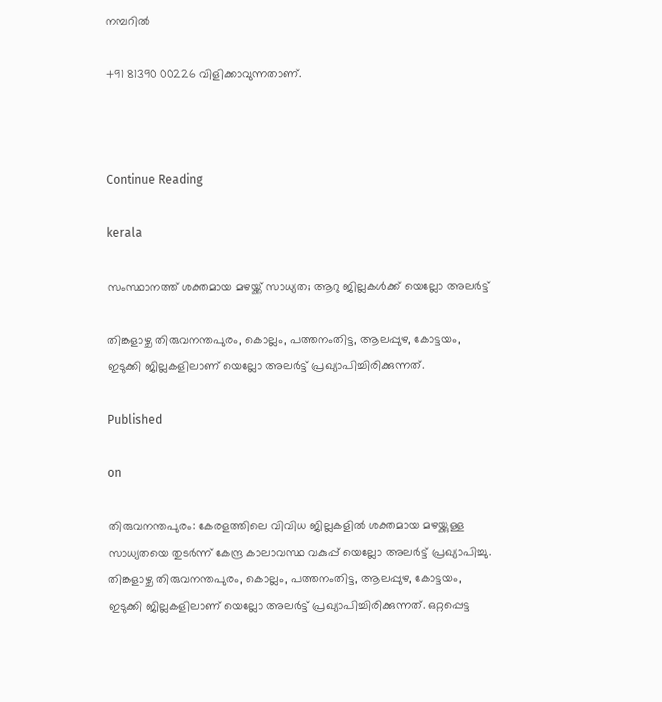നമ്പറില്‍

+91 81390 00226 വിളിക്കാവുന്നതാണ്.



Continue Reading

kerala

സംസ്ഥാനത്ത് ശക്തമായ മഴയ്ക്ക് സാധ്യത; ആറു ജില്ലകള്‍ക്ക് യെല്ലോ അലര്‍ട്ട്

തിങ്കളാഴ്ച തിരുവനന്തപുരം, കൊല്ലം, പത്തനംതിട്ട, ആലപ്പുഴ, കോട്ടയം, ഇടുക്കി ജില്ലകളിലാണ് യെല്ലോ അലര്‍ട്ട് പ്രഖ്യാപിച്ചിരിക്കുന്നത്.

Published

on

തിരുവനന്തപുരം: കേരളത്തിലെ വിവിധ ജില്ലകളില്‍ ശക്തമായ മഴയ്ക്കുള്ള സാധ്യതയെ തുടര്‍ന്ന് കേന്ദ്ര കാലാവസ്ഥ വകുപ്പ് യെല്ലോ അലര്‍ട്ട് പ്രഖ്യാപിച്ചു. തിങ്കളാഴ്ച തിരുവനന്തപുരം, കൊല്ലം, പത്തനംതിട്ട, ആലപ്പുഴ, കോട്ടയം, ഇടുക്കി ജില്ലകളിലാണ് യെല്ലോ അലര്‍ട്ട് പ്രഖ്യാപിച്ചിരിക്കുന്നത്. ഒറ്റപ്പെട്ട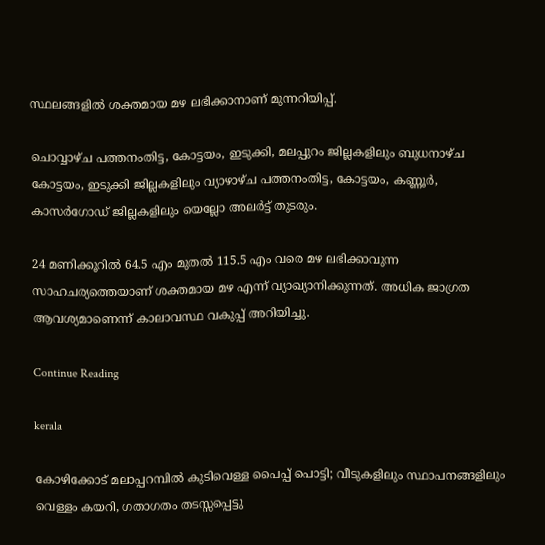സ്ഥലങ്ങളില്‍ ശക്തമായ മഴ ലഭിക്കാനാണ് മുന്നറിയിപ്പ്.

ചൊവ്വാഴ്ച പത്തനംതിട്ട, കോട്ടയം, ഇടുക്കി, മലപ്പുറം ജില്ലകളിലും ബുധനാഴ്ച കോട്ടയം, ഇടുക്കി ജില്ലകളിലും വ്യാഴാഴ്ച പത്തനംതിട്ട, കോട്ടയം, കണ്ണൂര്‍, കാസര്‍ഗോഡ് ജില്ലകളിലും യെല്ലോ അലര്‍ട്ട് തുടരും.

24 മണിക്കൂറില്‍ 64.5 എം മുതല്‍ 115.5 എം വരെ മഴ ലഭിക്കാവുന്ന സാഹചര്യത്തെയാണ് ശക്തമായ മഴ എന്ന് വ്യാഖ്യാനിക്കുന്നത്. അധിക ജാഗ്രത ആവശ്യമാണെന്ന് കാലാവസ്ഥ വകുപ്പ് അറിയിച്ചു.

Continue Reading

kerala

കോഴിക്കോട് മലാപ്പറമ്പില്‍ കുടിവെള്ള പൈപ്പ് പൊട്ടി; വീടുകളിലും സ്ഥാപനങ്ങളിലും വെള്ളം കയറി, ഗതാഗതം തടസ്സപ്പെട്ടു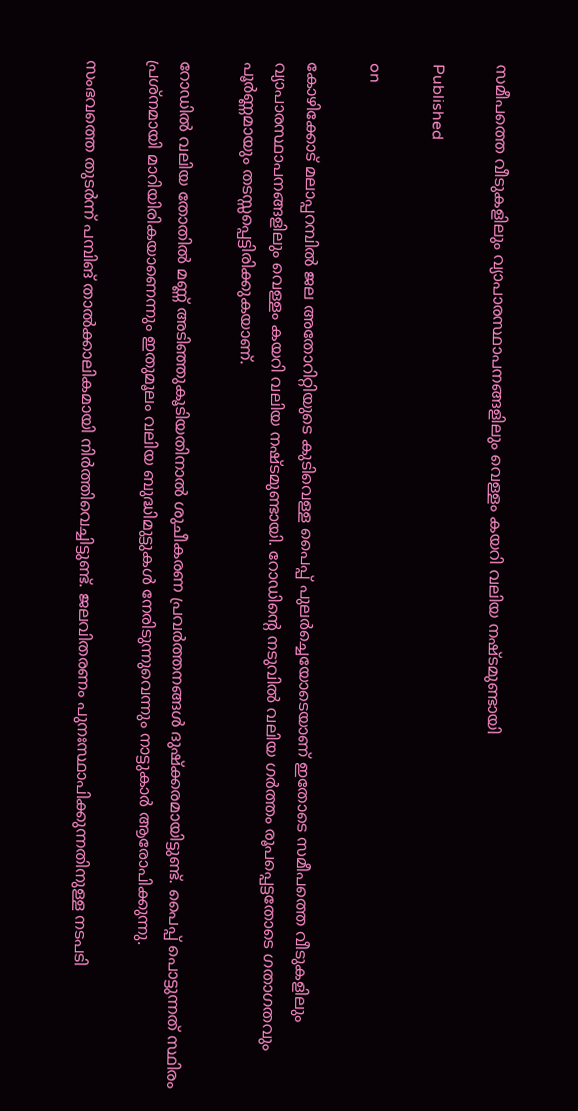സമീപത്തെ വീടുകളിലും വ്യാപാരസ്ഥാപനങ്ങളിലും വെള്ളം കയറി വലിയ നഷ്ടമുണ്ടായി

Published

on

കോഴിക്കോട് മലാപ്പറമ്പില്‍ ജല അതോറിറ്റിയുടെ കുടിവെള്ള പൈപ്പ് പുലര്‍ച്ചെയോടെയാണ് ഇതോടെ സമീപത്തെ വീടുകളിലും വ്യാപാരസ്ഥാപനങ്ങളിലും വെള്ളം കയറി വലിയ നഷ്ടമുണ്ടായി. റോഡിന്റെ നടുവില്‍ വലിയ ഗര്‍ത്തം രൂപപ്പെട്ടതോടെ ഗതാഗതവും പൂര്‍ണ്ണമായും തടസ്സപ്പെട്ടിരിക്കുകയാണ്.

റോഡില്‍ വലിയ തോതില്‍ മണ്ണ് അടിഞ്ഞുകൂടിയതിനാല്‍ ശുചീകരണ പ്രവര്‍ത്തനങ്ങള്‍ ദുഷ്‌ക്കരമായിട്ടുണ്ട്. പൈപ്പ് പൊട്ടുന്നത് സ്ഥിരം പ്രശ്‌നമായി മാറിയിരികയാണെന്നും ഇതുമൂലം വലിയ ബുദ്ധിമുട്ടുകള്‍ നേരിടുന്നുവെന്നും നാട്ടുകാര്‍ ആരോപിക്കുന്നു.

സംഭവത്തെ തുടര്‍ന്ന് പമ്പിങ് താല്‍ക്കാലികമായി നിര്‍ത്തിവെച്ചിട്ടുണ്ട്. ജലവിതരണം പുനഃസ്ഥാപിക്കുന്നതിനുള്ള നടപടി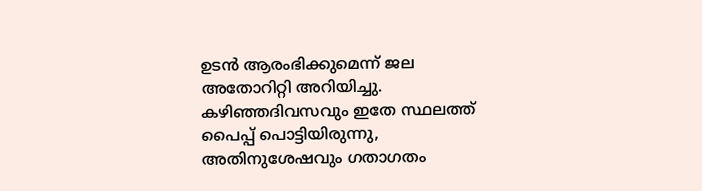ഉടന്‍ ആരംഭിക്കുമെന്ന് ജല അതോറിറ്റി അറിയിച്ചു. കഴിഞ്ഞദിവസവും ഇതേ സ്ഥലത്ത് പൈപ്പ് പൊട്ടിയിരുന്നു, അതിനുശേഷവും ഗതാഗതം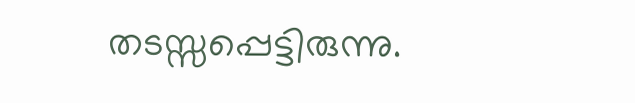തടസ്സപ്പെട്ടിരുന്നു.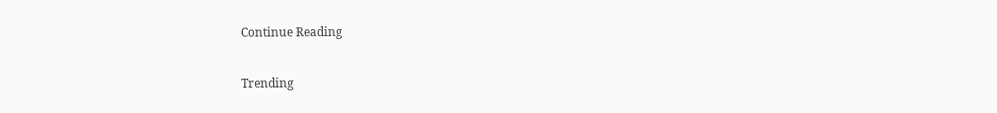Continue Reading

Trending